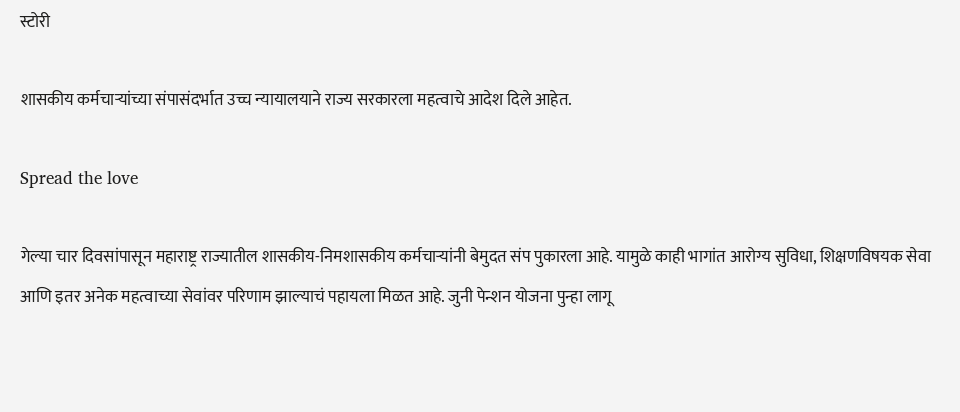स्टोरी

शासकीय कर्मचाऱ्यांच्या संपासंदर्भात उच्च न्यायालयाने राज्य सरकारला महत्वाचे आदेश दिले आहेत.

Spread the love

गेल्या चार दिवसांपासून महाराष्ट्र राज्यातील शासकीय-निमशासकीय कर्मचाऱ्यांनी बेमुदत संप पुकारला आहे. यामुळे काही भागांत आरोग्य सुविधा, शिक्षणविषयक सेवा आणि इतर अनेक महत्वाच्या सेवांवर परिणाम झाल्याचं पहायला मिळत आहे. जुनी पेन्शन योजना पुन्हा लागू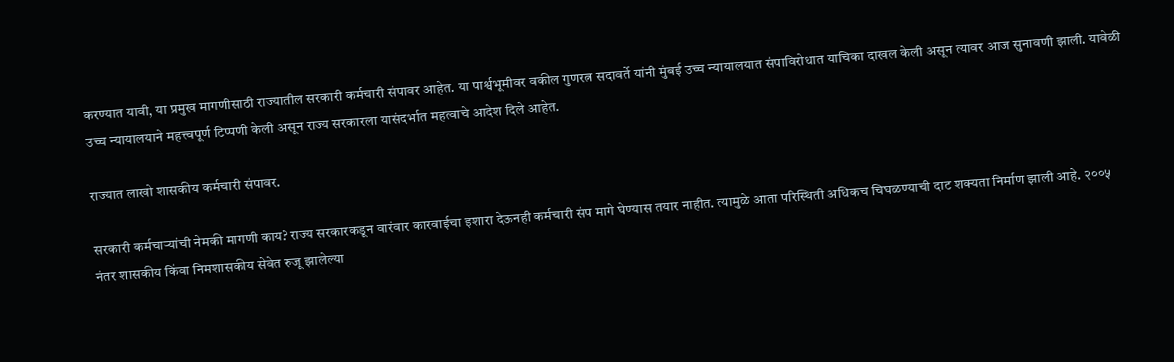करण्यात यावी, या प्रमुख मागणीसाठी राज्यातील सरकारी कर्मचारी संपावर आहेत. या पार्श्वभूमीवर वकील गुणरत्न सदावर्ते यांनी मुंबई उच्च न्यायालयात संपाविरोधात याचिका दाखल केली असून त्यावर आज सुनावणी झाली. यावेळी उच्च न्यायालयाने महत्त्वपूर्ण टिप्पणी केली असून राज्य सरकारला यासंदर्भात महत्वाचे आदेश दिले आहेत.

राज्यात लाखो शासकीय कर्मचारी संपावर.

सरकारी कर्मचाऱ्यांची नेमकी मागणी काय? राज्य सरकारकडून वारंवार कारवाईचा इशारा देऊनही कर्मचारी संप मागे घेण्यास तयार नाहीत. त्यामुळे आता परिस्थिती अधिकच चिघळण्याची दाट शक्यता निर्माण झाली आहे. २००५ नंतर शासकीय किंवा निमशासकीय सेवेत रुजू झालेल्या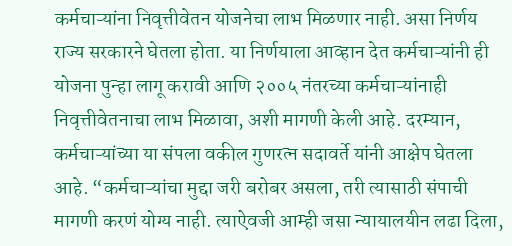कर्मचाऱ्यांना निवृत्तीवेतन योजनेचा लाभ मिळणार नाही. असा निर्णय राज्य सरकारने घेतला होता. या निर्णयाला आव्हान देत कर्मचाऱ्यांनी ही योजना पुन्हा लागू करावी आणि २००५ नंतरच्या कर्मचाऱ्यांनाही निवृत्तीवेतनाचा लाभ मिळावा, अशी मागणी केली आहे. दरम्यान, कर्मचाऱ्यांच्या या संपला वकील गुणरत्न सदावर्ते यांनी आक्षेप घेतला आहे. “कर्मचाऱ्यांचा मुद्दा जरी बरोबर असला, तरी त्यासाठी संपाची मागणी करणं योग्य नाही. त्याऐवजी आम्ही जसा न्यायालयीन लढा दिला,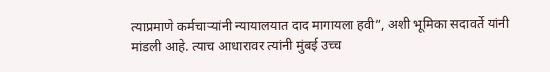त्याप्रमाणे कर्मचाऱ्यांनी न्यायालयात दाद मागायला हवी”, अशी भूमिका सदावर्ते यांनी मांडली आहे. त्याच आधारावर त्यांनी मुंबई उच्च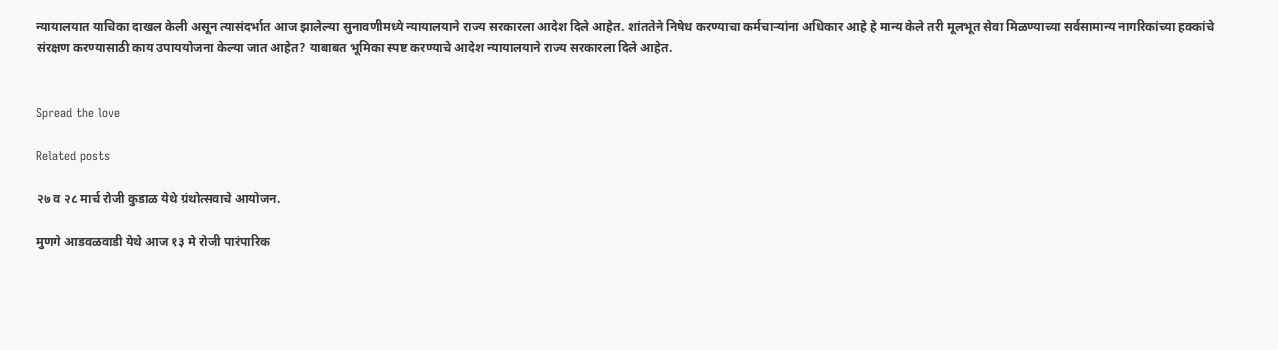न्यायालयात याचिका दाखल केली असून त्यासंदर्भात आज झालेल्या सुनावणीमध्ये न्यायालयाने राज्य सरकारला आदेश दिले आहेत. शांततेने निषेध करण्याचा कर्मचाऱ्यांना अधिकार आहे हे मान्य केले तरी मूलभूत सेवा मिळण्याच्या सर्वसामान्य नागरिकांच्या हक्कांचे संरक्षण करण्यासाठी काय उपाययोजना केल्या जात आहेत? याबाबत भूमिका स्पष्ट करण्याचे आदेश न्यायालयाने राज्य सरकारला दिले आहेत.


Spread the love

Related posts

२७ व २८ मार्च रोजी कुडाळ येथे ग्रंथोत्सवाचे आयोजन.

मुणगे आडवळवाडी येथे आज १३ मे रोजी पारंपारिक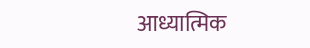आध्यात्मिक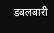डबलबारी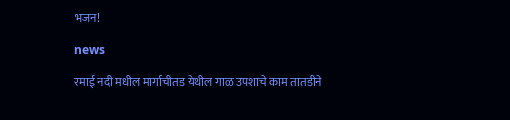भजन!

news

रमाई नदी मधील मार्गाचीतड येथील गाळ उपशाचे काम तातडीने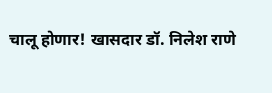चालू होणार! खासदार डॉ. निलेश राणे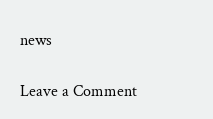news

Leave a Comment